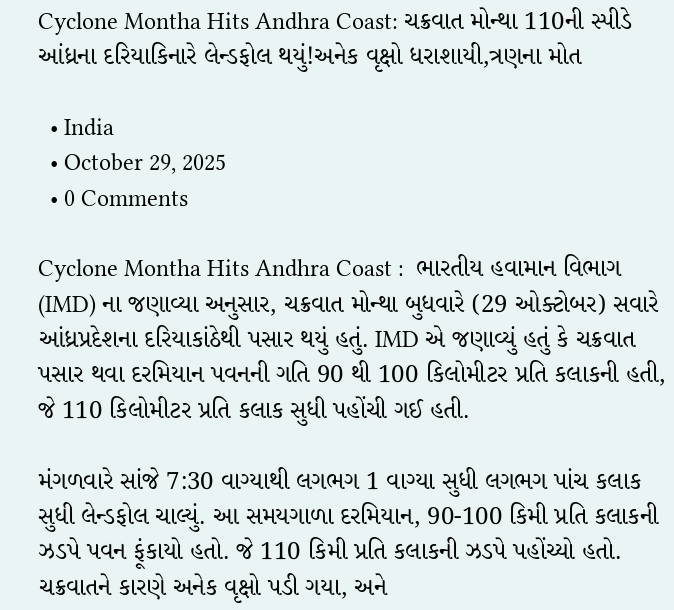Cyclone Montha Hits Andhra Coast: ચક્રવાત મોન્થા 110ની સ્પીડે આંધ્રના દરિયાકિનારે લેન્ડફોલ થયું!અનેક વૃક્ષો ધરાશાયી,ત્રણના મોત

  • India
  • October 29, 2025
  • 0 Comments

Cyclone Montha Hits Andhra Coast :  ભારતીય હવામાન વિભાગ (IMD) ના જણાવ્યા અનુસાર, ચક્રવાત મોન્થા બુધવારે (29 ઓક્ટોબર) સવારે આંધ્રપ્રદેશના દરિયાકાંઠેથી પસાર થયું હતું. IMD એ જણાવ્યું હતું કે ચક્રવાત પસાર થવા દરમિયાન પવનની ગતિ 90 થી 100 કિલોમીટર પ્રતિ કલાકની હતી, જે 110 કિલોમીટર પ્રતિ કલાક સુધી પહોંચી ગઈ હતી.

મંગળવારે સાંજે 7:30 વાગ્યાથી લગભગ 1 વાગ્યા સુધી લગભગ પાંચ કલાક સુધી લેન્ડફોલ ચાલ્યું. આ સમયગાળા દરમિયાન, 90-100 કિમી પ્રતિ કલાકની ઝડપે પવન ફૂંકાયો હતો. જે 110 કિમી પ્રતિ કલાકની ઝડપે પહોંચ્યો હતો. ચક્રવાતને કારણે અનેક વૃક્ષો પડી ગયા, અને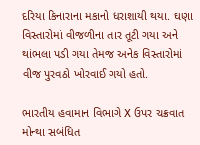દરિયા કિનારાના મકાનો ધરાશાયી થયા. ઘણા વિસ્તારોમાં વીજળીના તાર તૂટી ગયા અને થાંભલા પડી ગયા તેમજ અનેક વિસ્તારોમાં વીજ પુરવઠો ખોરવાઈ ગયો હતો.

ભારતીય હવામાન વિભાગે X ઉપર ચક્રવાત મોન્થા સબંધિત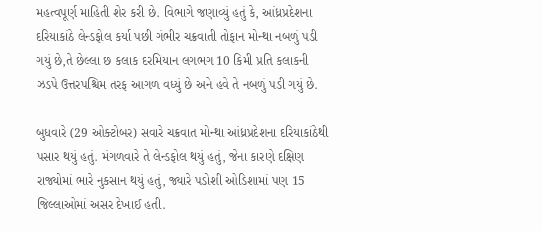મહત્વપૂર્ણ માહિતી શેર કરી છે. વિભાગે જણાવ્યું હતું કે, આંધ્રપ્રદેશના દરિયાકાંઠે લેન્ડફોલ કર્યા પછી ગંભીર ચક્રવાતી તોફાન મોન્થા નબળું પડી ગયું છે,તે છેલ્લા છ કલાક દરમિયાન લગભગ 10 કિમી પ્રતિ કલાકની ઝડપે ઉત્તરપશ્ચિમ તરફ આગળ વધ્યું છે અને હવે તે નબળું પડી ગયું છે.

બુધવારે (29 ઓક્ટોબર) સવારે ચક્રવાત મોન્થા આંધ્રપ્રદેશના દરિયાકાંઠેથી પસાર થયું હતું. મંગળવારે તે લેન્ડફોલ થયું હતું, જેના કારણે દક્ષિણ રાજ્યોમાં ભારે નુકસાન થયું હતું, જ્યારે પડોશી ઓડિશામાં પણ 15 જિલ્લાઓમાં અસર દેખાઈ હતી.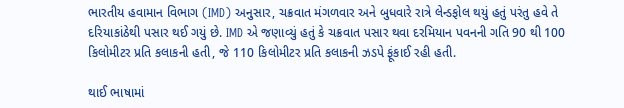ભારતીય હવામાન વિભાગ (IMD) અનુસાર, ચક્રવાત મંગળવાર અને બુધવારે રાત્રે લેન્ડફોલ થયું હતું પરંતુ હવે તે દરિયાકાંઠેથી પસાર થઈ ગયું છે. IMD એ જણાવ્યું હતું કે ચક્રવાત પસાર થવા દરમિયાન પવનની ગતિ 90 થી 100 કિલોમીટર પ્રતિ કલાકની હતી, જે 110 કિલોમીટર પ્રતિ કલાકની ઝડપે ફૂંકાઈ રહી હતી.

થાઈ ભાષામાં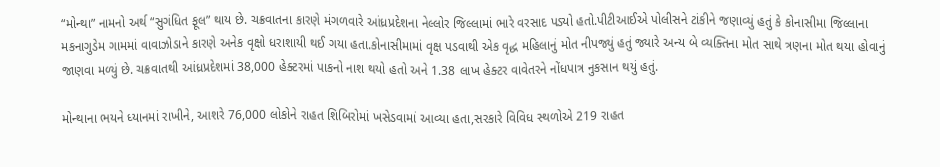“મોન્થા” નામનો અર્થ “સુગંધિત ફૂલ” થાય છે. ચક્રવાતના કારણે મંગળવારે આંધ્રપ્રદેશના નેલ્લોર જિલ્લામાં ભારે વરસાદ પડ્યો હતો.પીટીઆઈએ પોલીસને ટાંકીને જણાવ્યું હતું કે કોનાસીમા જિલ્લાના મકનાગુડેમ ગામમાં વાવાઝોડાને કારણે અનેક વૃક્ષો ધરાશાયી થઈ ગયા હતા.કોનાસીમામાં વૃક્ષ પડવાથી એક વૃદ્ધ મહિલાનું મોત નીપજ્યું હતું જ્યારે અન્ય બે વ્યક્તિના મોત સાથે ત્રણના મોત થયા હોવાનું જાણવા મળ્યું છે. ચક્રવાતથી આંધ્રપ્રદેશમાં 38,000 હેક્ટરમાં પાકનો નાશ થયો હતો અને 1.38 લાખ હેક્ટર વાવેતરને નોંધપાત્ર નુકસાન થયું હતું.

મોન્થાના ભયને ધ્યાનમાં રાખીને, આશરે 76,000 લોકોને રાહત શિબિરોમાં ખસેડવામાં આવ્યા હતા,સરકારે વિવિધ સ્થળોએ 219 રાહત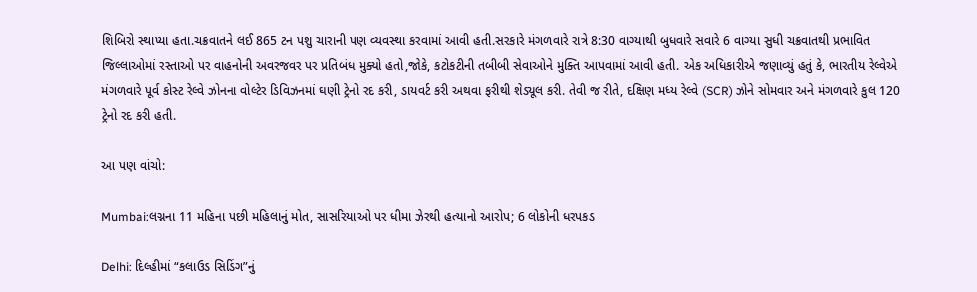શિબિરો સ્થાપ્યા હતા.ચક્રવાતને લઈ 865 ટન પશુ ચારાની પણ વ્યવસ્થા કરવામાં આવી હતી.સરકારે મંગળવારે રાત્રે 8:30 વાગ્યાથી બુધવારે સવારે 6 વાગ્યા સુધી ચક્રવાતથી પ્રભાવિત જિલ્લાઓમાં રસ્તાઓ પર વાહનોની અવરજવર પર પ્રતિબંધ મુક્યો હતો,જોકે, કટોકટીની તબીબી સેવાઓને મુક્તિ આપવામાં આવી હતી. એક અધિકારીએ જણાવ્યું હતું કે, ભારતીય રેલ્વેએ મંગળવારે પૂર્વ કોસ્ટ રેલ્વે ઝોનના વોલ્ટેર ડિવિઝનમાં ઘણી ટ્રેનો રદ કરી, ડાયવર્ટ કરી અથવા ફરીથી શેડ્યૂલ કરી. તેવી જ રીતે, દક્ષિણ મધ્ય રેલ્વે (SCR) ઝોને સોમવાર અને મંગળવારે કુલ 120 ટ્રેનો રદ કરી હતી.

આ પણ વાંચો:

Mumbai:લગ્નના 11 મહિના પછી મહિલાનું મોત, સાસરિયાઓ પર ધીમા ઝેરથી હત્યાનો આરોપ; 6 લોકોની ધરપકડ

Delhi: દિલ્હીમાં “કલાઉડ સિડિંગ”નું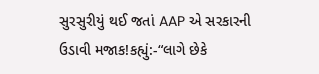સુરસુરીયું થઈ જતાં AAP એ સરકારની ઉડાવી મજાક!કહ્યું:-“લાગે છેકે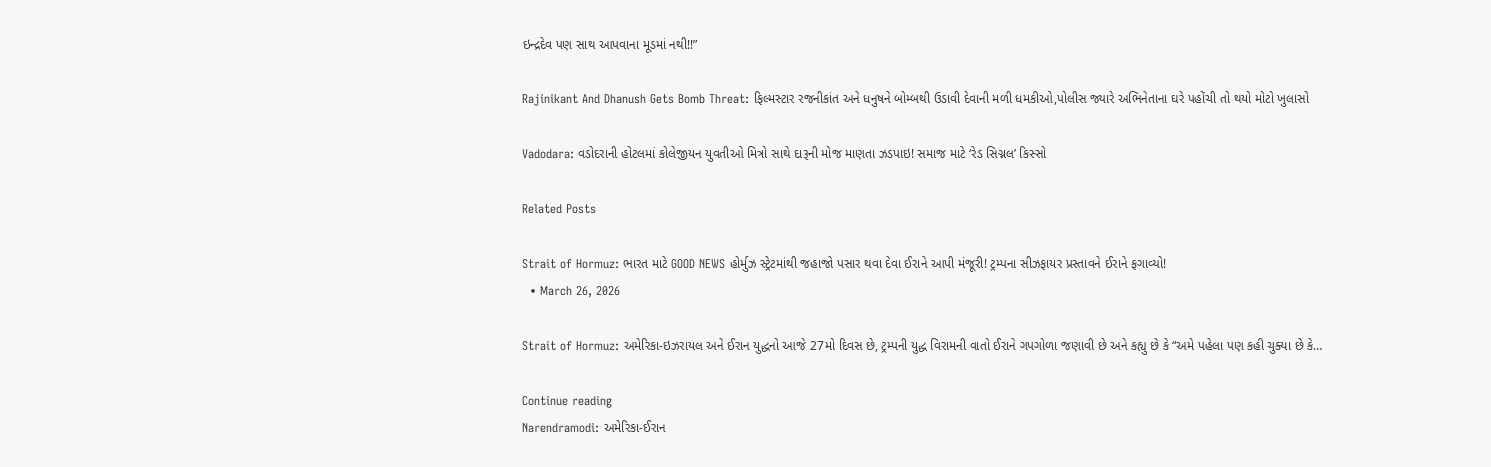ઇન્દ્રદેવ પણ સાથ આપવાના મૂડમાં નથી!!”

Rajinikant And Dhanush Gets Bomb Threat: ફિલ્મસ્ટાર રજનીકાંત અને ધનુષને બોમ્બથી ઉડાવી દેવાની મળી ધમકીઓ,પોલીસ જ્યારે અભિનેતાના ઘરે પહોંચી તો થયો મોટો ખુલાસો

Vadodara: વડોદરાની હોટલમાં કોલેજીયન યુવતીઓ મિત્રો સાથે દારૂની મોજ માણતા ઝડપાઇ! સમાજ માટે ‘રેડ સિગ્નલ’ કિસ્સો

Related Posts

Strait of Hormuz: ભારત માટે GOOD NEWS હોર્મુઝ સ્ટ્રેટમાંથી જહાજો પસાર થવા દેવા ઈરાને આપી મંજૂરી! ટ્રમ્પના સીઝફાયર પ્રસ્તાવને ઈરાને ફગાવ્યો!
  • March 26, 2026

Strait of Hormuz: અમેરિકા-ઇઝરાયલ અને ઈરાન યુદ્ધનો આજે 27મો દિવસ છે, ટ્રમ્પની યુદ્ધ વિરામની વાતો ઈરાને ગપગોળા જણાવી છે અને કહ્યુ છે કે “અમે પહેલા પણ કહી ચુક્યા છે કે…

Continue reading
Narendramodi: અમેરિકા-ઈરાન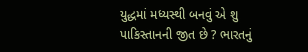યુદ્ધમાં મધ્યસ્થી બનવું એ શુ પાકિસ્તાનની જીત છે ? ભારતનું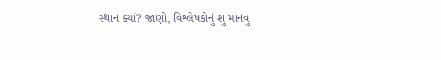સ્થાન ક્યાં? જાણો, વિશ્લેષકોનું શુ માનવુ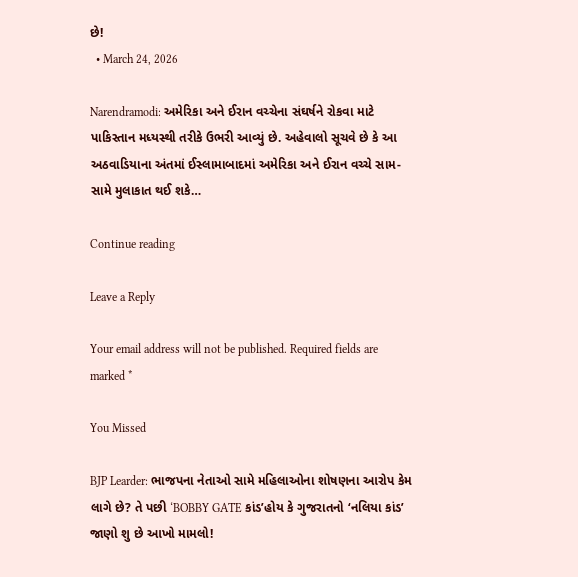છે!
  • March 24, 2026

Narendramodi: અમેરિકા અને ઈરાન વચ્ચેના સંઘર્ષને રોકવા માટે પાકિસ્તાન મધ્યસ્થી તરીકે ઉભરી આવ્યું છે. અહેવાલો સૂચવે છે કે આ અઠવાડિયાના અંતમાં ઈસ્લામાબાદમાં અમેરિકા અને ઈરાન વચ્ચે સામ-સામે મુલાકાત થઈ શકે…

Continue reading

Leave a Reply

Your email address will not be published. Required fields are marked *

You Missed

BJP Learder: ભાજપના નેતાઓ સામે મહિલાઓના શોષણના આરોપ કેમ લાગે છે? તે પછી ‘BOBBY GATE કાંડ’હોય કે ગુજરાતનો ‘નલિયા કાંડ’ જાણો શુ છે આખો મામલો!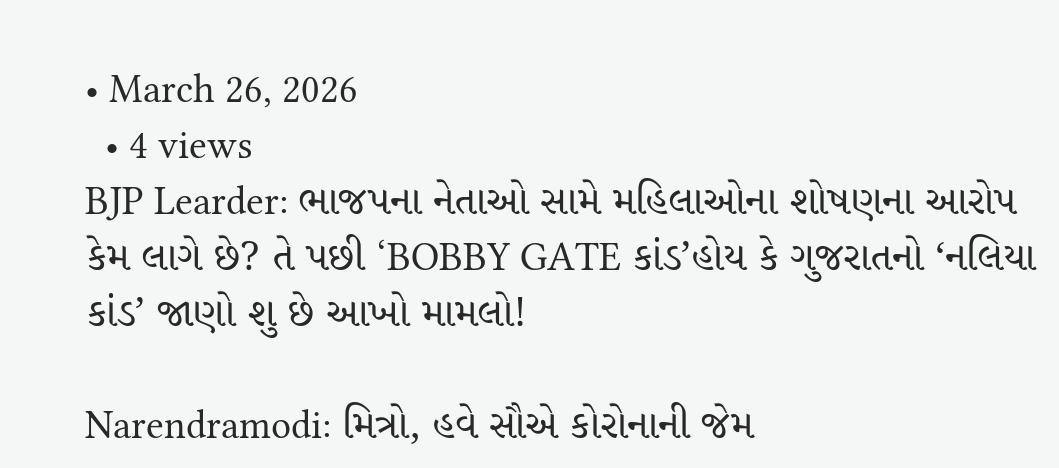• March 26, 2026
  • 4 views
BJP Learder: ભાજપના નેતાઓ સામે મહિલાઓના શોષણના આરોપ કેમ લાગે છે? તે પછી ‘BOBBY GATE કાંડ’હોય કે ગુજરાતનો ‘નલિયા કાંડ’ જાણો શુ છે આખો મામલો!

Narendramodi: મિત્રો, હવે સૌએ કોરોનાની જેમ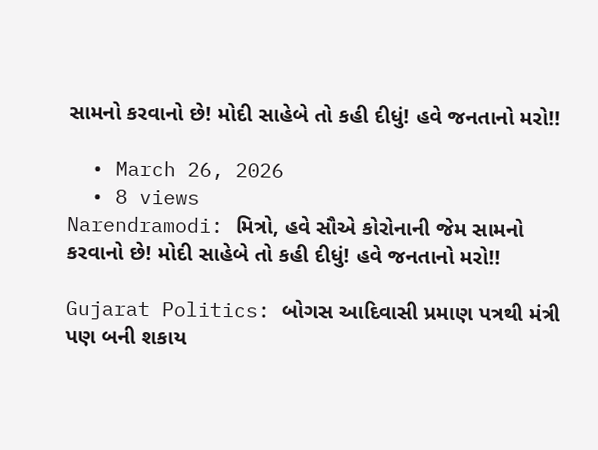સામનો કરવાનો છે! મોદી સાહેબે તો કહી દીધું! હવે જનતાનો મરો!!

  • March 26, 2026
  • 8 views
Narendramodi: મિત્રો, હવે સૌએ કોરોનાની જેમ સામનો કરવાનો છે! મોદી સાહેબે તો કહી દીધું! હવે જનતાનો મરો!!

Gujarat Politics: બોગસ આદિવાસી પ્રમાણ પત્રથી મંત્રી પણ બની શકાય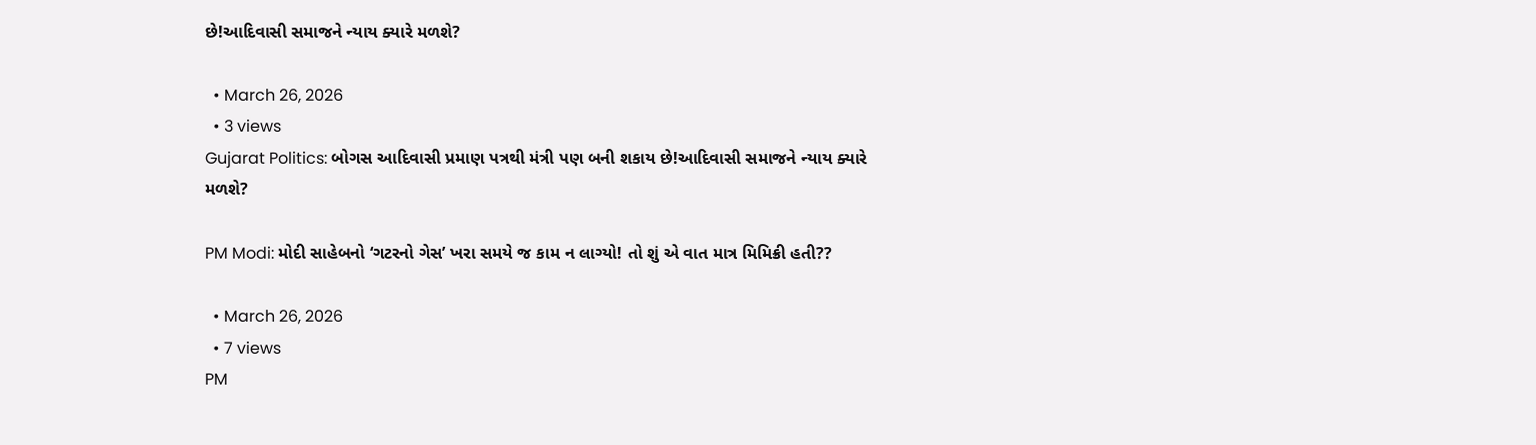છે!આદિવાસી સમાજને ન્યાય ક્યારે મળશે?

  • March 26, 2026
  • 3 views
Gujarat Politics: બોગસ આદિવાસી પ્રમાણ પત્રથી મંત્રી પણ બની શકાય છે!આદિવાસી સમાજને ન્યાય ક્યારે મળશે?

PM Modi: મોદી સાહેબનો ‘ગટરનો ગેસ’ ખરા સમયે જ કામ ન લાગ્યો! તો શું એ વાત માત્ર મિમિક્રી હતી??

  • March 26, 2026
  • 7 views
PM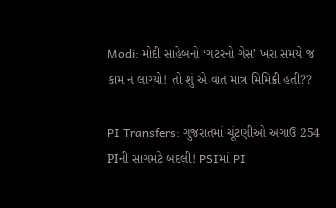Modi: મોદી સાહેબનો ‘ગટરનો ગેસ’ ખરા સમયે જ કામ ન લાગ્યો! તો શું એ વાત માત્ર મિમિક્રી હતી??

PI Transfers: ગુજરાતમાં ચૂંટણીઓ અગાઉ 254 PIની સાગમટે બદલી! PSIમાં PI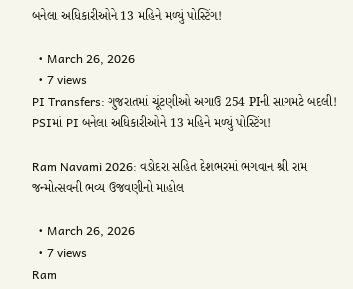બનેલા અધિકારીઓને 13 મહિને મળ્યું પોસ્ટિંગ!

  • March 26, 2026
  • 7 views
PI Transfers: ગુજરાતમાં ચૂંટણીઓ અગાઉ 254 PIની સાગમટે બદલી! PSIમાં PI બનેલા અધિકારીઓને 13 મહિને મળ્યું પોસ્ટિંગ!

Ram Navami 2026: વડોદરા સહિત દેશભરમાં ભગવાન શ્રી રામ જન્મોત્સવની ભવ્ય ઉજવણીનો માહોલ

  • March 26, 2026
  • 7 views
Ram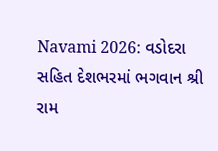Navami 2026: વડોદરા સહિત દેશભરમાં ભગવાન શ્રી રામ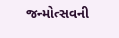જન્મોત્સવની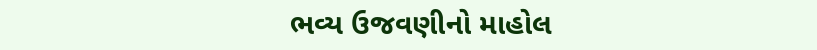ભવ્ય ઉજવણીનો માહોલ